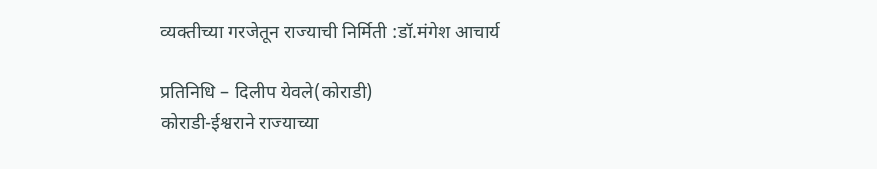व्यक्तीच्या गरजेतून राज्याची निर्मिती :डॉ.मंगेश आचार्य

प्रतिनिधि – दिलीप येवले(कोराडी)
कोराडी-ईश्वराने राज्याच्या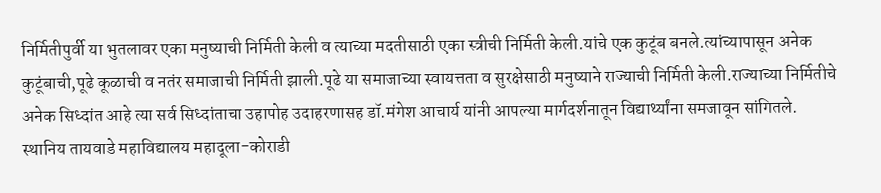निर्मितीपुर्वी या भुतलावर एका मनुष्याची निर्मिती केली व त्याच्या मदतीसाठी एका स्त्रीची निर्मिती केली.यांचे एक कुटूंब बनले.त्यांच्यापासून अनेक कुटूंबाची,पूढे कूळाची व नतंर समाजाची निर्मिती झाली.पूढे या समाजाच्या स्वायत्तता व सुरक्षेसाठी मनुष्याने राज्याची निर्मिती केली.राज्याच्या निर्मितीचे अनेक सिध्दांत आहे त्या सर्व सिध्दांताचा उहापोह उदाहरणासह डॉ.मंगेश आचार्य यांनी आपल्या मार्गदर्शनातून विद्यार्थ्यांना समजावून सांगितले.
स्थानिय तायवाडे महाविद्यालय महादूला-कोराडी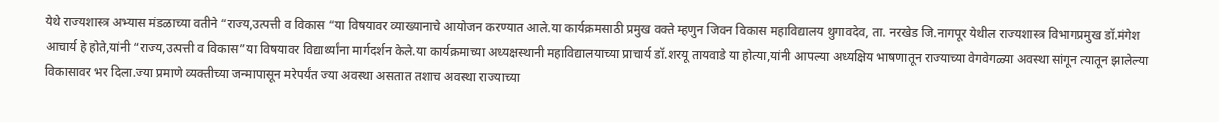येथे राज्यशास्त्र अभ्यास मंडळाच्या वतीने “राज्य,उत्पत्ती व विकास “या विषयावर व्याख्यानाचे आयोजन करण्यात आले.या कार्यक्रमसाठी प्रमुख वक्ते म्हणुन जिवन विकास महाविद्यालय थुगावदेव, ता. नरखेड जि.नागपूर येथील राज्यशास्त्र विभागप्रमुख डॉ.मंगेश आचार्य हे होते,यांनी “राज्य,उत्पत्ती व विकास”या विषयावर विद्यार्थ्यांना मार्गदर्शन केले.या कार्यक्रमाच्या अध्यक्षस्थानी महाविद्यालयाच्या प्राचार्य डॉ.शरयू तायवाडे या होत्या,यांनी आपल्या अध्यक्षिय भाषणातून राज्याच्या वेगवेगळ्या अवस्था सांगून त्यातून झालेल्या विकासावर भर दिला.ज्या प्रमाणे व्यक्तीच्या जन्मापासून मरेपर्यंत ज्या अवस्था असतात तशाच अवस्था राज्याच्या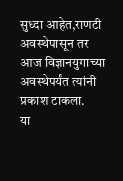सुध्दा आहेत,राणटी अवस्थेपासून तर आज विज्ञानयुगाच्या अवस्थेपर्यंत त्यांनी प्रकाश टाकला.
या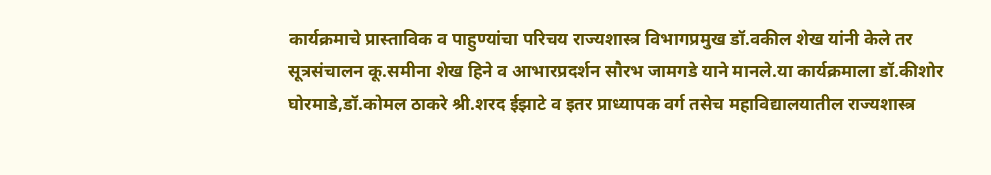कार्यक्रमाचे प्रास्ताविक व पाहुण्यांचा परिचय राज्यशास्त्र विभागप्रमुख डॉ.वकील शेख यांनी केले तर सूत्रसंचालन कू.समीना शेख हिने व आभारप्रदर्शन सौरभ जामगडे याने मानले.या कार्यक्रमाला डॉ.कीशोर घोरमाडे,डॉ.कोमल ठाकरे श्री.शरद ईझाटे व इतर प्राध्यापक वर्ग तसेच महाविद्यालयातील राज्यशास्त्र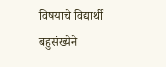विषयाचे विद्यार्थी बहुसंख्येने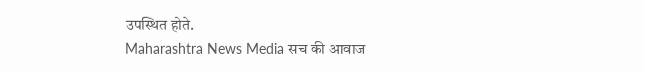उपस्थित होते.
Maharashtra News Media सच की आवाज